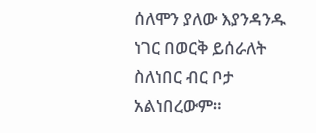ሰለሞን ያለው እያንዳንዱ ነገር በወርቅ ይሰራለት ስለነበር ብር ቦታ አልነበረውም።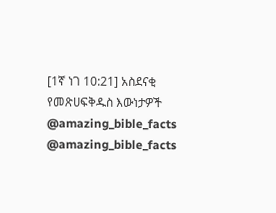[1ኛ ነገ 10:21] አስደናቂ የመጽሀፍቅዱስ እውነታዎች @amazing_bible_facts @amazing_bible_facts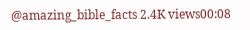@amazing_bible_facts 2.4K views00:08